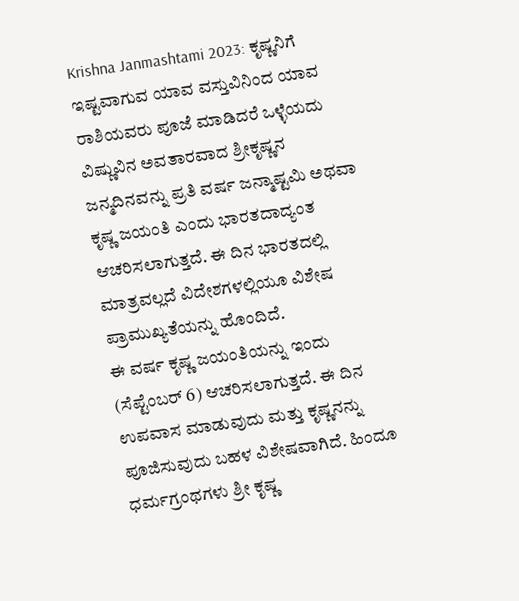Krishna Janmashtami 2023: ಕೃಷ್ಣನಿಗೆ ಇಷ್ಟವಾಗುವ ಯಾವ ವಸ್ತುವಿನಿಂದ ಯಾವ ರಾಶಿಯವರು ಪೂಜೆ ಮಾಡಿದರೆ ಒಳ್ಳೆಯದು
ವಿಷ್ಣುವಿನ ಅವತಾರವಾದ ಶ್ರೀಕೃಷ್ಣನ ಜನ್ಮದಿನವನ್ನು ಪ್ರತಿ ವರ್ಷ ಜನ್ಮಾಷ್ಟಮಿ ಅಥವಾ ಕೃಷ್ಣ ಜಯಂತಿ ಎಂದು ಭಾರತದಾದ್ಯಂತ ಆಚರಿಸಲಾಗುತ್ತದೆ. ಈ ದಿನ ಭಾರತದಲ್ಲಿ ಮಾತ್ರವಲ್ಲದೆ ವಿದೇಶಗಳಲ್ಲಿಯೂ ವಿಶೇಷ ಪ್ರಾಮುಖ್ಯತೆಯನ್ನು ಹೊಂದಿದೆ.
ಈ ವರ್ಷ ಕೃಷ್ಣ ಜಯಂತಿಯನ್ನು ಇಂದು (ಸೆಪ್ಟೆಂಬರ್ 6) ಆಚರಿಸಲಾಗುತ್ತದೆ. ಈ ದಿನ ಉಪವಾಸ ಮಾಡುವುದು ಮತ್ತು ಕೃಷ್ಣನನ್ನು ಪೂಜಿಸುವುದು ಬಹಳ ವಿಶೇಷವಾಗಿದೆ. ಹಿಂದೂ ಧರ್ಮಗ್ರಂಥಗಳು ಶ್ರೀ ಕೃಷ್ಣ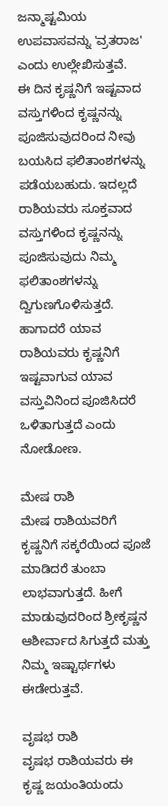ಜನ್ಮಾಷ್ಟಮಿಯ ಉಪವಾಸವನ್ನು 'ವ್ರತರಾಜ' ಎಂದು ಉಲ್ಲೇಖಿಸುತ್ತವೆ.
ಈ ದಿನ ಕೃಷ್ಣನಿಗೆ ಇಷ್ಟವಾದ ವಸ್ತುಗಳಿಂದ ಕೃಷ್ಣನನ್ನು ಪೂಜಿಸುವುದರಿಂದ ನೀವು ಬಯಸಿದ ಫಲಿತಾಂಶಗಳನ್ನು ಪಡೆಯಬಹುದು. ಇದಲ್ಲದೆ ರಾಶಿಯವರು ಸೂಕ್ತವಾದ ವಸ್ತುಗಳಿಂದ ಕೃಷ್ಣನನ್ನು ಪೂಜಿಸುವುದು ನಿಮ್ಮ ಫಲಿತಾಂಶಗಳನ್ನು ದ್ವಿಗುಣಗೊಳಿಸುತ್ತದೆ. ಹಾಗಾದರೆ ಯಾವ ರಾಶಿಯವರು ಕೃಷ್ಣನಿಗೆ ಇಷ್ಟವಾಗುವ ಯಾವ ವಸ್ತುವಿನಿಂದ ಪೂಜಿಸಿದರೆ ಒಳಿತಾಗುತ್ತದೆ ಎಂದು ನೋಡೋಣ.

ಮೇಷ ರಾಶಿ
ಮೇಷ ರಾಶಿಯವರಿಗೆ ಕೃಷ್ಣನಿಗೆ ಸಕ್ಕರೆಯಿಂದ ಪೂಜೆ ಮಾಡಿದರೆ ತುಂಬಾ ಲಾಭವಾಗುತ್ತದೆ. ಹೀಗೆ ಮಾಡುವುದರಿಂದ ಶ್ರೀಕೃಷ್ಣನ ಆಶೀರ್ವಾದ ಸಿಗುತ್ತದೆ ಮತ್ತು ನಿಮ್ಮ ಇಷ್ಟಾರ್ಥಗಳು ಈಡೇರುತ್ತವೆ.

ವೃಷಭ ರಾಶಿ
ವೃಷಭ ರಾಶಿಯವರು ಈ ಕೃಷ್ಣ ಜಯಂತಿಯಂದು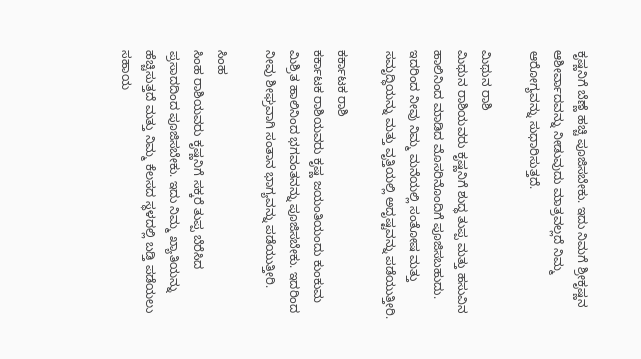ಕೃಷ್ಣನಿಗೆ ಬೆಣ್ಣೆ ಹಚ್ಚಿ ಪೂಜಿಸಬೇಕು. ಇದು ನಿಮಗೆ ಶ್ರೀಕೃಷ್ಣನ ಆಶೀರ್ವಾದವನ್ನು ನೀಡುವುದು ಮಾತ್ರವಲ್ಲದೆ ನಿಮ್ಮ ಆರೋಗ್ಯವನ್ನು ಸುಧಾರಿಸುತ್ತದೆ.

ಮಿಥುನ ರಾಶಿ
ಮಿಥುನ ರಾಶಿಯವರು ಕೃಷ್ಣನಿಗೆ ಶುದ್ಧ ತುಪ್ಪ ಮತ್ತು ಹಸುವಿನ ಹಾಲಿನಿಂದ ಮಾಡಿದ ಮೊಸರಿನೊಂದಿಗೆ ಪೂಜಿಸಬಹುದು. ಇದರಿಂದ ನೀವು ನಿಮ್ಮ ಮನೆಯಲ್ಲಿ ಸಂತೋಷ ಮತ್ತು ಸಮೃದ್ಧಿಯನ್ನು ಮತ್ತು ವೃತ್ತಿಯಲ್ಲಿ ಅದೃಷ್ಟವನ್ನು ಪಡೆಯುತ್ತೀರಿ.

ಕರ್ಕಾಟಕ ರಾಶಿ
ಕರ್ಕಾಟಕ ರಾಶಿಯವರು ಕೃಷ್ಣ ಜಯಂತಿಯಂದು ಕುಂಕುಮ ಮಿಶ್ರಿತ ಹಾಲಿನಿಂದ ಭಗವಂತನನ್ನು ಪೂಜಿಸಬೇಕು. ಇದರಿಂದ ನೀವು ಶೀಘ್ರವಾಗಿ ಸಂತಾನ ಭಾಗ್ಯವನ್ನು ಪಡೆಯುತ್ತೀರಿ.

ಸಿಂಹ
ಸಿಂಹ ರಾಶಿಯವರು ಕೃಷ್ಣನಿಗೆ ಸಕ್ಕರೆ ತುಪ್ಪ ಬೆರೆಸಿದ ಪ್ರಸಾದದಿಂದ ಪೂಜಿಸಬೇಕು. ಇದು ನಿಮ್ಮ ಖ್ಯಾತಿಯನ್ನು ಹೆಚ್ಚಿಸುತ್ತದೆ ಮತ್ತು ನಿಮ್ಮ ಕೆಲಸದ ಸ್ಥಳದಲ್ಲಿ ಬಡ್ತಿ ಪಡೆಯಲು ಸಹಾಯ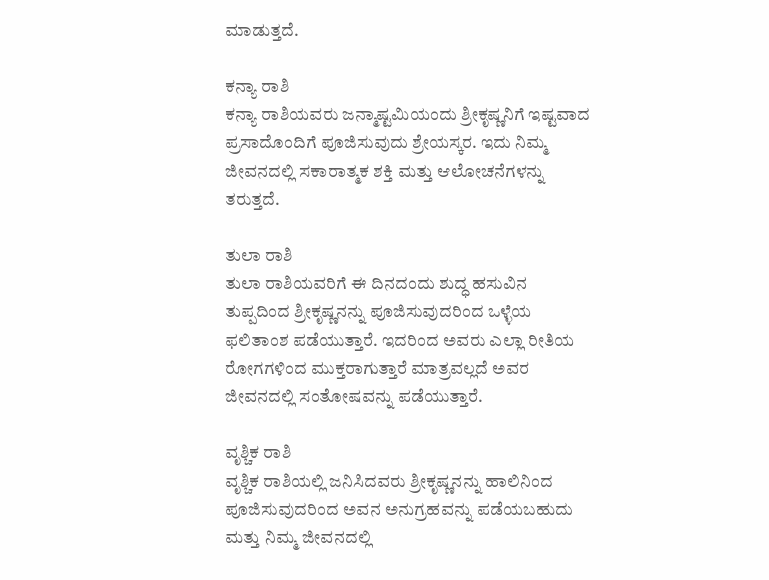ಮಾಡುತ್ತದೆ.

ಕನ್ಯಾ ರಾಶಿ
ಕನ್ಯಾ ರಾಶಿಯವರು ಜನ್ಮಾಷ್ಟಮಿಯಂದು ಶ್ರೀಕೃಷ್ಣನಿಗೆ ಇಷ್ಟವಾದ ಪ್ರಸಾದೊಂದಿಗೆ ಪೂಜಿಸುವುದು ಶ್ರೇಯಸ್ಕರ. ಇದು ನಿಮ್ಮ ಜೀವನದಲ್ಲಿ ಸಕಾರಾತ್ಮಕ ಶಕ್ತಿ ಮತ್ತು ಆಲೋಚನೆಗಳನ್ನು ತರುತ್ತದೆ.

ತುಲಾ ರಾಶಿ
ತುಲಾ ರಾಶಿಯವರಿಗೆ ಈ ದಿನದಂದು ಶುದ್ಧ ಹಸುವಿನ ತುಪ್ಪದಿಂದ ಶ್ರೀಕೃಷ್ಣನನ್ನು ಪೂಜಿಸುವುದರಿಂದ ಒಳ್ಳೆಯ ಫಲಿತಾಂಶ ಪಡೆಯುತ್ತಾರೆ. ಇದರಿಂದ ಅವರು ಎಲ್ಲಾ ರೀತಿಯ ರೋಗಗಳಿಂದ ಮುಕ್ತರಾಗುತ್ತಾರೆ ಮಾತ್ರವಲ್ಲದೆ ಅವರ ಜೀವನದಲ್ಲಿ ಸಂತೋಷವನ್ನು ಪಡೆಯುತ್ತಾರೆ.

ವೃಶ್ಚಿಕ ರಾಶಿ
ವೃಶ್ಚಿಕ ರಾಶಿಯಲ್ಲಿ ಜನಿಸಿದವರು ಶ್ರೀಕೃಷ್ಣನನ್ನು ಹಾಲಿನಿಂದ ಪೂಜಿಸುವುದರಿಂದ ಅವನ ಅನುಗ್ರಹವನ್ನು ಪಡೆಯಬಹುದು ಮತ್ತು ನಿಮ್ಮ ಜೀವನದಲ್ಲಿ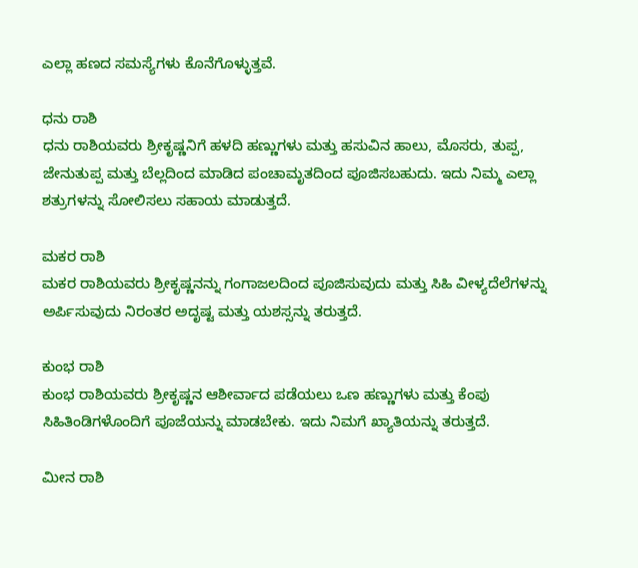ಎಲ್ಲಾ ಹಣದ ಸಮಸ್ಯೆಗಳು ಕೊನೆಗೊಳ್ಳುತ್ತವೆ.

ಧನು ರಾಶಿ
ಧನು ರಾಶಿಯವರು ಶ್ರೀಕೃಷ್ಣನಿಗೆ ಹಳದಿ ಹಣ್ಣುಗಳು ಮತ್ತು ಹಸುವಿನ ಹಾಲು, ಮೊಸರು, ತುಪ್ಪ, ಜೇನುತುಪ್ಪ ಮತ್ತು ಬೆಲ್ಲದಿಂದ ಮಾಡಿದ ಪಂಚಾಮೃತದಿಂದ ಪೂಜಿಸಬಹುದು. ಇದು ನಿಮ್ಮ ಎಲ್ಲಾ ಶತ್ರುಗಳನ್ನು ಸೋಲಿಸಲು ಸಹಾಯ ಮಾಡುತ್ತದೆ.

ಮಕರ ರಾಶಿ
ಮಕರ ರಾಶಿಯವರು ಶ್ರೀಕೃಷ್ಣನನ್ನು ಗಂಗಾಜಲದಿಂದ ಪೂಜಿಸುವುದು ಮತ್ತು ಸಿಹಿ ವೀಳ್ಯದೆಲೆಗಳನ್ನು ಅರ್ಪಿಸುವುದು ನಿರಂತರ ಅದೃಷ್ಟ ಮತ್ತು ಯಶಸ್ಸನ್ನು ತರುತ್ತದೆ.

ಕುಂಭ ರಾಶಿ
ಕುಂಭ ರಾಶಿಯವರು ಶ್ರೀಕೃಷ್ಣನ ಆಶೀರ್ವಾದ ಪಡೆಯಲು ಒಣ ಹಣ್ಣುಗಳು ಮತ್ತು ಕೆಂಪು ಸಿಹಿತಿಂಡಿಗಳೊಂದಿಗೆ ಪೂಜೆಯನ್ನು ಮಾಡಬೇಕು. ಇದು ನಿಮಗೆ ಖ್ಯಾತಿಯನ್ನು ತರುತ್ತದೆ.

ಮೀನ ರಾಶಿ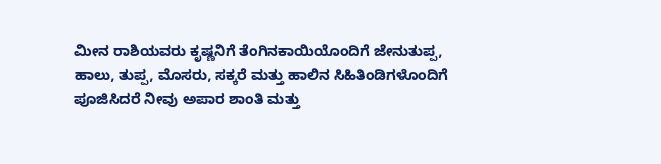ಮೀನ ರಾಶಿಯವರು ಕೃಷ್ಣನಿಗೆ ತೆಂಗಿನಕಾಯಿಯೊಂದಿಗೆ ಜೇನುತುಪ್ಪ, ಹಾಲು, ತುಪ್ಪ, ಮೊಸರು, ಸಕ್ಕರೆ ಮತ್ತು ಹಾಲಿನ ಸಿಹಿತಿಂಡಿಗಳೊಂದಿಗೆ ಪೂಜಿಸಿದರೆ ನೀವು ಅಪಾರ ಶಾಂತಿ ಮತ್ತು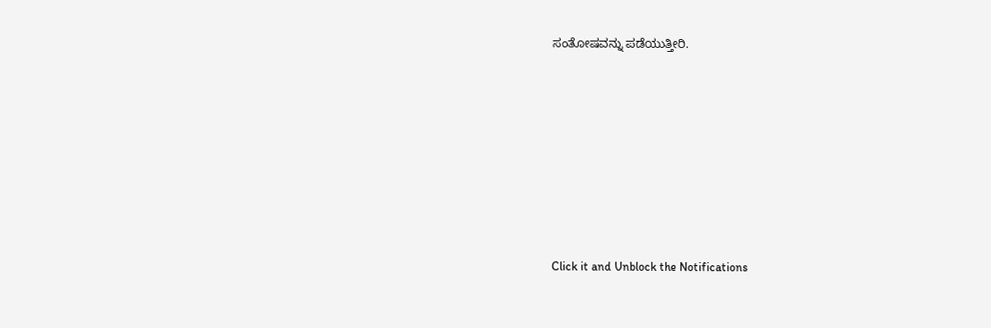ಸಂತೋಷವನ್ನು ಪಡೆಯುತ್ತೀರಿ.












Click it and Unblock the Notifications